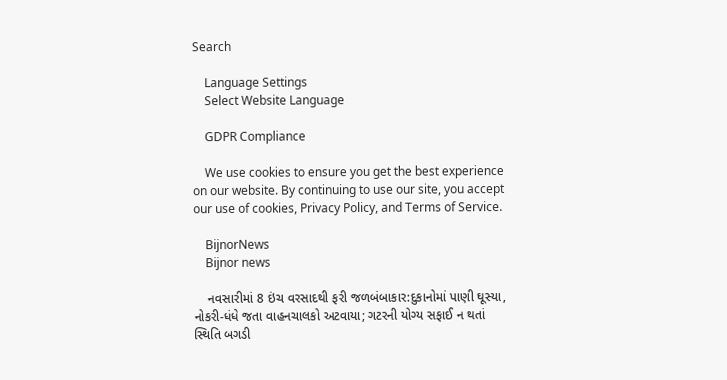Search

    Language Settings
    Select Website Language

    GDPR Compliance

    We use cookies to ensure you get the best experience on our website. By continuing to use our site, you accept our use of cookies, Privacy Policy, and Terms of Service.

    BijnorNews
    Bijnor news

    નવસારીમાં 8 ઇંચ વરસાદથી ફરી જળબંબાકાર:દુકાનોમાં પાણી ઘૂસ્યા, નોકરી-ધંધે જતા વાહનચાલકો અટવાયા; ગટરની યોગ્ય સફાઈ ન થતાં સ્થિતિ બગડી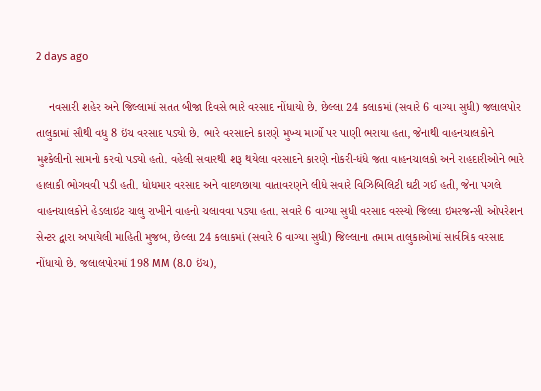2 days ago

    નવસારી શહેર અને જિલ્લામાં સતત બીજા દિવસે ભારે વરસાદ નોંધાયો છે. છેલ્લા 24 કલાકમાં (સવારે 6 વાગ્યા સુધી) જલાલપોર તાલુકામાં સૌથી વધુ 8 ઇંચ વરસાદ પડ્યો છે. ભારે વરસાદને કારણે મુખ્ય માર્ગો પર પાણી ભરાયા હતા, જેનાથી વાહનચાલકોને મુશ્કેલીનો સામનો કરવો પડ્યો હતો. વહેલી સવારથી શરૂ થયેલા વરસાદને કારણે નોકરી-ધંધે જતા વાહનચાલકો અને રાહદારીઓને ભારે હાલાકી ભોગવવી પડી હતી. ધોધમાર વરસાદ અને વાદળછાયા વાતાવરણને લીધે સવારે વિઝિબિલિટી ઘટી ગઈ હતી, જેના પગલે વાહનચાલકોને હેડલાઇટ ચાલુ રાખીને વાહનો ચલાવવા પડ્યા હતા. સવારે 6 વાગ્યા સુધી વરસાદ વરસ્યો જિલ્લા ઇમરજન્સી ઓપરેશન સેન્ટર દ્વારા અપાયેલી માહિતી મુજબ, છેલ્લા 24 કલાકમાં (સવારે 6 વાગ્યા સુધી) જિલ્લાના તમામ તાલુકાઓમાં સાર્વત્રિક વરસાદ નોંધાયો છે. જલાલપોરમાં 198 MM (8.0 ઇંચ),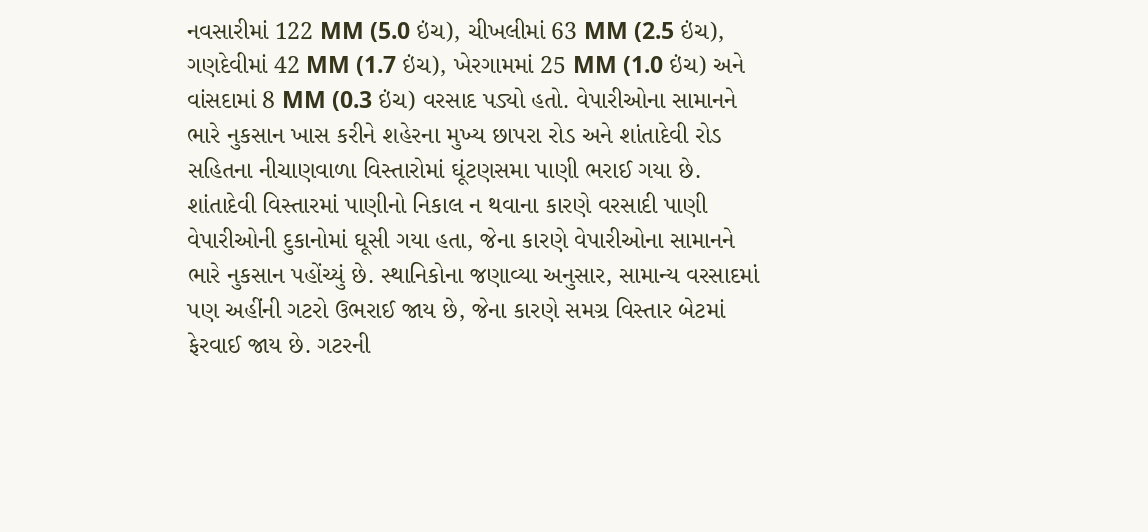નવસારીમાં 122 MM (5.0 ઇંચ), ચીખલીમાં 63 MM (2.5 ઇંચ), ગણદેવીમાં 42 MM (1.7 ઇંચ), ખેરગામમાં 25 MM (1.0 ઇંચ) અને વાંસદામાં 8 MM (0.3 ઇંચ) વરસાદ પડ્યો હતો. વેપારીઓના સામાનને ભારે નુકસાન ખાસ કરીને શહેરના મુખ્ય છાપરા રોડ અને શાંતાદેવી રોડ સહિતના નીચાણવાળા વિસ્તારોમાં ઘૂંટણસમા પાણી ભરાઈ ગયા છે. શાંતાદેવી વિસ્તારમાં પાણીનો નિકાલ ન થવાના કારણે વરસાદી પાણી વેપારીઓની દુકાનોમાં ઘૂસી ગયા હતા, જેના કારણે વેપારીઓના સામાનને ભારે નુકસાન પહોંચ્યું છે. સ્થાનિકોના જણાવ્યા અનુસાર, સામાન્ય વરસાદમાં પણ અહીંની ગટરો ઉભરાઈ જાય છે, જેના કારણે સમગ્ર વિસ્તાર બેટમાં ફેરવાઈ જાય છે. ગટરની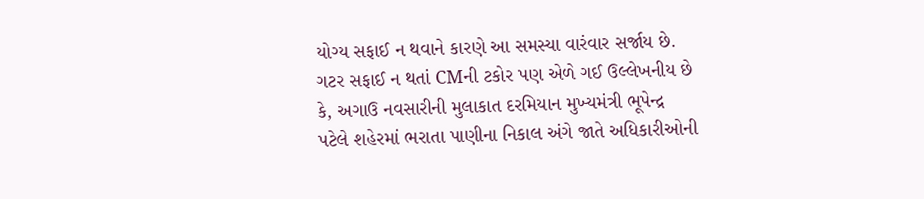યોગ્ય સફાઈ ન થવાને કારણે આ સમસ્યા વારંવાર સર્જાય છે. ગટર સફાઈ ન થતાં CMની ટકોર પણ એળે ગઈ ઉલ્લેખનીય છે કે, અગાઉ નવસારીની મુલાકાત દરમિયાન મુખ્યમંત્રી ભૂપેન્દ્ર પટેલે શહેરમાં ભરાતા પાણીના નિકાલ અંગે જાતે અધિકારીઓની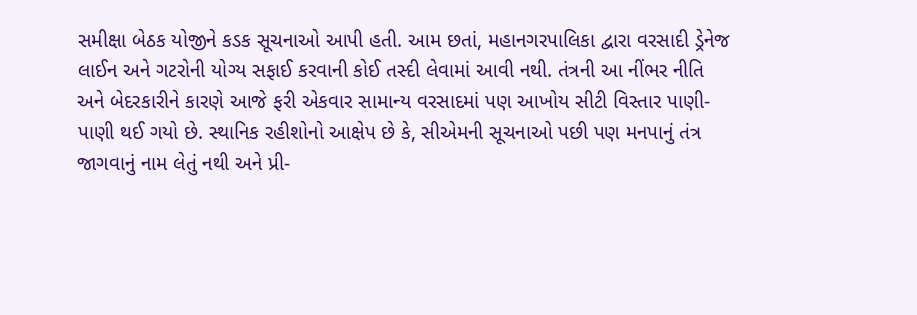સમીક્ષા બેઠક યોજીને કડક સૂચનાઓ આપી હતી. આમ છતાં, મહાનગરપાલિકા દ્વારા વરસાદી ડ્રેનેજ લાઈન અને ગટરોની યોગ્ય સફાઈ કરવાની કોઈ તસ્દી લેવામાં આવી નથી. તંત્રની આ નીંભર નીતિ અને બેદરકારીને કારણે આજે ફરી એકવાર સામાન્ય વરસાદમાં પણ આખોય સીટી વિસ્તાર પાણી-પાણી થઈ ગયો છે. સ્થાનિક રહીશોનો આક્ષેપ છે કે, સીએમની સૂચનાઓ પછી પણ મનપાનું તંત્ર જાગવાનું નામ લેતું નથી અને પ્રી-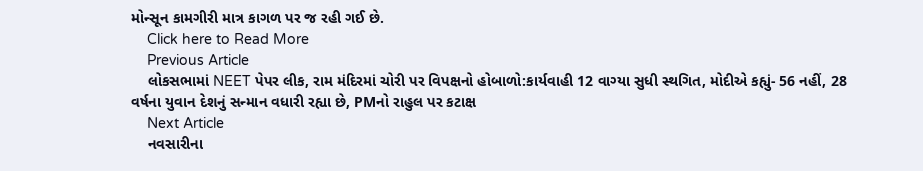મોન્સૂન કામગીરી માત્ર કાગળ પર જ રહી ગઈ છે.
    Click here to Read More
    Previous Article
    લોકસભામાં NEET પેપર લીક, રામ મંદિરમાં ચોરી પર વિપક્ષનો હોબાળો:કાર્યવાહી 12 વાગ્યા સુધી સ્થગિત, મોદીએ કહ્યું- 56 નહીં, 28 વર્ષના યુવાન દેશનું સન્માન વધારી રહ્યા છે, PMનો રાહુલ પર કટાક્ષ
    Next Article
    નવસારીના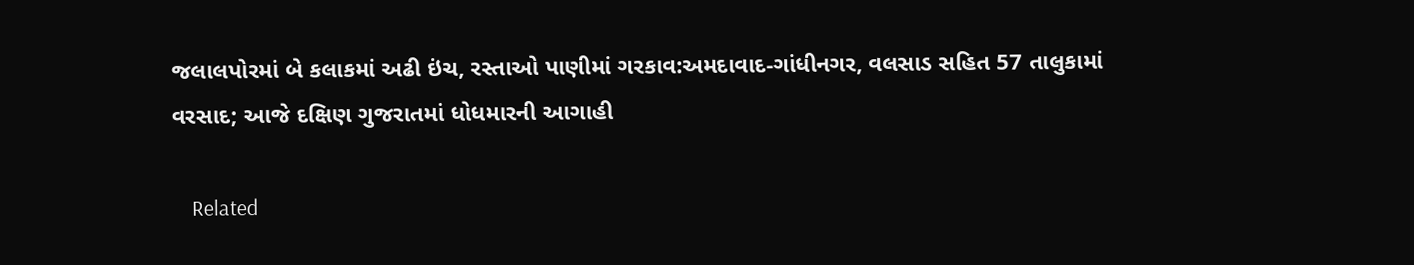જલાલપોરમાં બે કલાકમાં અઢી ઇંચ, રસ્તાઓ પાણીમાં ગરકાવ:અમદાવાદ-ગાંધીનગર, વલસાડ સહિત 57 તાલુકામાં વરસાદ; આજે દક્ષિણ ગુજરાતમાં ધોધમારની આગાહી

    Related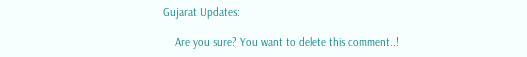Gujarat Updates:

    Are you sure? You want to delete this comment..!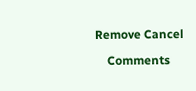Remove Cancel

    Comments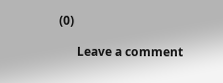(0)

      Leave a comment